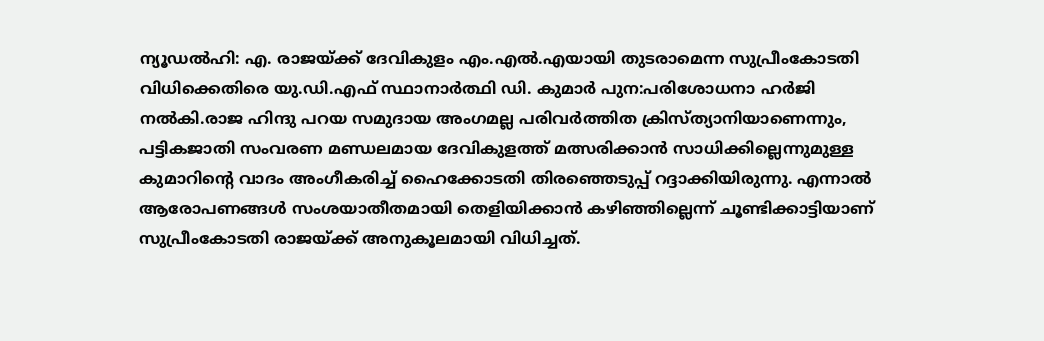ന്യൂഡൽഹി: എ. രാജയ്ക്ക് ദേവികുളം എം.എൽ.എയായി തുടരാമെന്ന സുപ്രീംകോടതി വിധിക്കെതിരെ യു.ഡി.എഫ് സ്ഥാനാർത്ഥി ഡി. കുമാർ പുന:പരിശോധനാ ഹർജി നൽകി.രാജ ഹിന്ദു പറയ സമുദായ അംഗമല്ല പരിവർത്തിത ക്രിസ്ത്യാനിയാണെന്നും, പട്ടികജാതി സംവരണ മണ്ഡലമായ ദേവികുളത്ത് മത്സരിക്കാൻ സാധിക്കില്ലെന്നുമുള്ള കുമാറിന്റെ വാദം അംഗീകരിച്ച് ഹൈക്കോടതി തിരഞ്ഞെടുപ്പ് റദ്ദാക്കിയിരുന്നു. എന്നാൽ ആരോപണങ്ങൾ സംശയാതീതമായി തെളിയിക്കാൻ കഴിഞ്ഞില്ലെന്ന് ചൂണ്ടിക്കാട്ടിയാണ് സുപ്രീംകോടതി രാജയ്ക്ക് അനുകൂലമായി വിധിച്ചത്.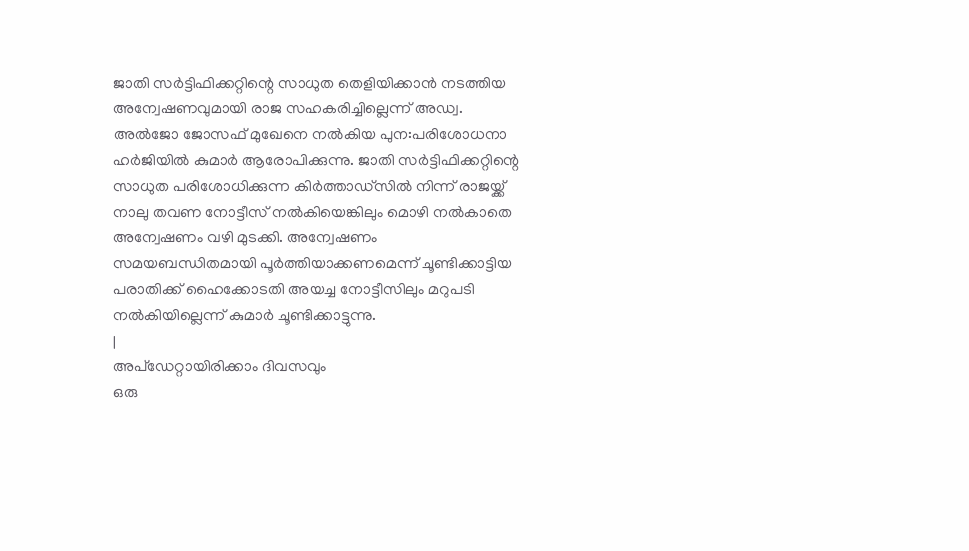ജാതി സർട്ടിഫിക്കറ്റിന്റെ സാധുത തെളിയിക്കാൻ നടത്തിയ അന്വേഷണവുമായി രാജ സഹകരിച്ചില്ലെന്ന് അഡ്വ. അൽജോ ജോസഫ് മുഖേനെ നൽകിയ പുന:പരിശോധനാ ഹർജിയിൽ കുമാർ ആരോപിക്കുന്നു. ജാതി സർട്ടിഫിക്കറ്റിന്റെ സാധുത പരിശോധിക്കുന്ന കിർത്താഡ്സിൽ നിന്ന് രാജയ്ക്ക് നാലു തവണ നോട്ടീസ് നൽകിയെങ്കിലും മൊഴി നൽകാതെ അന്വേഷണം വഴി മുടക്കി. അന്വേഷണം സമയബന്ധിതമായി പൂർത്തിയാക്കണമെന്ന് ചൂണ്ടിക്കാട്ടിയ പരാതിക്ക് ഹൈക്കോടതി അയച്ച നോട്ടീസിലും മറുപടി നൽകിയില്ലെന്ന് കുമാർ ചൂണ്ടിക്കാട്ടുന്നു.
|
അപ്ഡേറ്റായിരിക്കാം ദിവസവും
ഒരു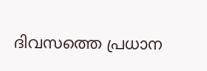ദിവസത്തെ പ്രധാന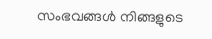സംഭവങ്ങൾ നിങ്ങളുടെ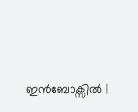ഇൻബോക്സിൽ |